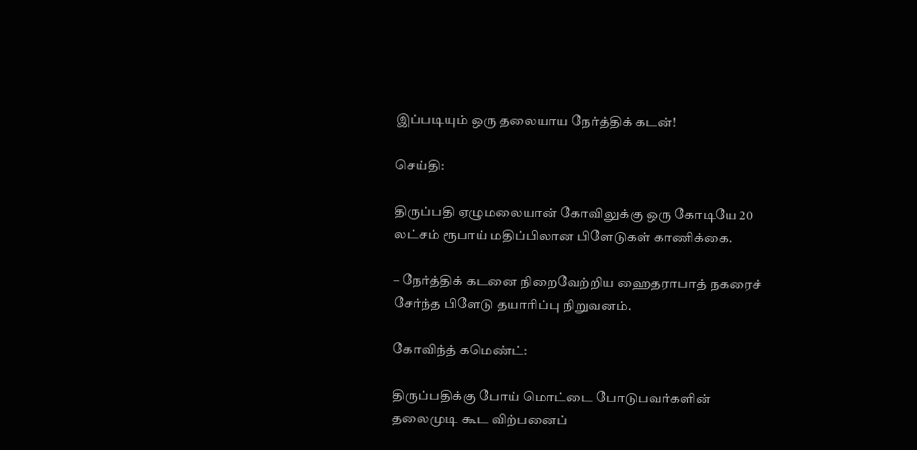இப்படியும் ஒரு தலையாய நேர்த்திக் கடன்!

செய்தி:

திருப்பதி ஏழுமலையான் கோவிலுக்கு ஒரு கோடியே 20 லட்சம் ரூபாய் மதிப்பிலான பிளேடுகள் காணிக்கை.

– நேர்த்திக் கடனை நிறைவேற்றிய ஹைதராபாத் நகரைச் சேர்ந்த பிளேடு தயாரிப்பு நிறுவனம்.

கோவிந்த் கமெண்ட்:

திருப்பதிக்கு போய் மொட்டை போடுபவர்களின் தலைமுடி கூட விற்பனைப்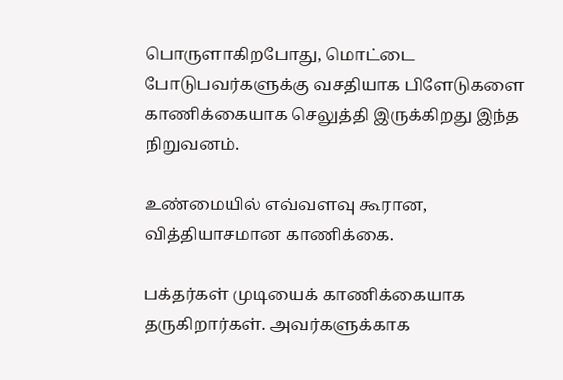பொருளாகிறபோது, மொட்டை போடுபவர்களுக்கு வசதியாக பிளேடுகளை காணிக்கையாக செலுத்தி இருக்கிறது இந்த நிறுவனம்.

உண்மையில் எவ்வளவு கூரான, வித்தியாசமான காணிக்கை.

பக்தர்கள் முடியைக் காணிக்கையாக தருகிறார்கள். அவர்களுக்காக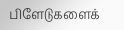பிளேடுகளைக்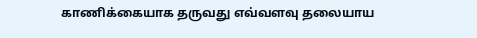காணிக்கையாக தருவது எவ்வளவு தலையாய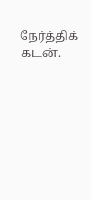நேர்த்திக் கடன்.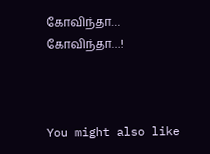கோவிந்தா… கோவிந்தா…!



You might also like